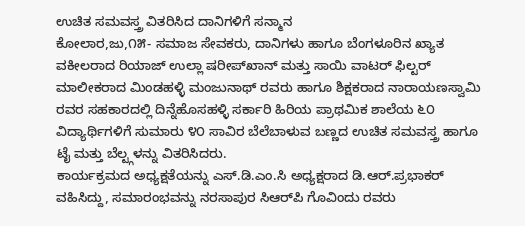ಉಚಿತ ಸಮವಸ್ತ್ರ ವಿತರಿಸಿದ ದಾನಿಗಳಿಗೆ ಸನ್ಮಾನ
ಕೋಲಾರ,ಜು,೧೫- ಸಮಾಜ ಸೇವಕರು, ದಾನಿಗಳು ಹಾಗೂ ಬೆಂಗಳೂರಿನ ಖ್ಯಾತ ವಕೀಲರಾದ ರಿಯಾಜ್ ಉಲ್ಲಾ ಷರೀಪ್‌ಖಾನ್ ಮತ್ತು ಸಾಯಿ ವಾಟರ್ ಫಿಲ್ಟರ್ ಮಾಲೀಕರಾದ ಮಿಂಡಹಳ್ಳಿ ಮಂಜುನಾಥ್ ರವರು ಹಾಗೂ ಶಿಕ್ಷಕರಾದ ನಾರಾಯಣಸ್ವಾಮಿ ರವರ ಸಹಕಾರದಲ್ಲಿ ದಿನ್ನೆಹೊಸಹಳ್ಳಿ ಸರ್ಕಾರಿ ಹಿರಿಯ ಪ್ರಾಥಮಿಕ ಶಾಲೆಯ ೬೦ ವಿದ್ಯಾರ್ಥಿಗಳಿಗೆ ಸುಮಾರು ೪೦ ಸಾವಿರ ಬೆಲೆಬಾಳುವ ಬಣ್ಣದ ಉಚಿತ ಸಮವಸ್ತ್ರ ಹಾಗೂ ಟೈ ಮತ್ತು ಬೆಲ್ಟ್ಗಳನ್ನು ವಿತರಿಸಿದರು.
ಕಾರ್ಯಕ್ರಮದ ಅಧ್ಯಕ್ಷತೆಯನ್ನು ಎಸ್.ಡಿ.ಎಂ.ಸಿ ಅಧ್ಯಕ್ಷರಾದ ಡಿ.ಆರ್.ಪ್ರಭಾಕರ್ ವಹಿಸಿದ್ದು, ಸಮಾರಂಭವನ್ನು ನರಸಾಪುರ ಸಿಆರ್‌ಪಿ ಗೊವಿಂದು ರವರು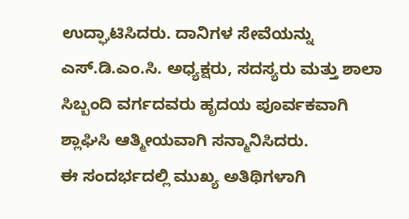ಉದ್ಘಾಟಿಸಿದರು. ದಾನಿಗಳ ಸೇವೆಯನ್ನು ಎಸ್.ಡಿ.ಎಂ.ಸಿ. ಅಧ್ಯಕ್ಷರು, ಸದಸ್ಯರು ಮತ್ತು ಶಾಲಾ ಸಿಬ್ಬಂದಿ ವರ್ಗದವರು ಹೃದಯ ಪೂರ್ವಕವಾಗಿ ಶ್ಲಾಘಿಸಿ ಆತ್ಮೀಯವಾಗಿ ಸನ್ಮಾನಿಸಿದರು.
ಈ ಸಂದರ್ಭದಲ್ಲಿ ಮುಖ್ಯ ಅತಿಥಿಗಳಾಗಿ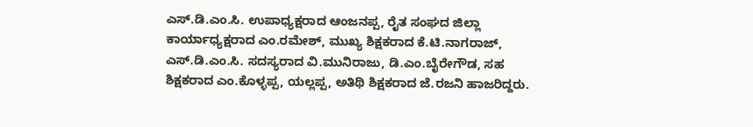ಎಸ್.ಡಿ.ಎಂ.ಸಿ. ಉಪಾಧ್ಯಕ್ಷರಾದ ಆಂಜನಪ್ಪ, ರೈತ ಸಂಘದ ಜಿಲ್ಲಾ ಕಾರ್ಯಾಧ್ಯಕ್ಷರಾದ ಎಂ.ರಮೇಶ್, ಮುಖ್ಯ ಶಿಕ್ಷಕರಾದ ಕೆ.ಟಿ.ನಾಗರಾಜ್, ಎಸ್.ಡಿ.ಎಂ.ಸಿ. ಸದಸ್ಯರಾದ ವಿ.ಮುನಿರಾಜು, ಡಿ.ಎಂ.ಬೈರೇಗೌಡ, ಸಹ ಶಿಕ್ಷಕರಾದ ಎಂ.ಕೊಳ್ಳಪ್ಪ, ಯಲ್ಲಪ್ಪ, ಅತಿಥಿ ಶಿಕ್ಷಕರಾದ ಜೆ.ರಜನಿ ಹಾಜರಿದ್ದರು.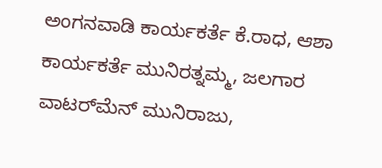ಅಂಗನವಾಡಿ ಕಾರ್ಯಕರ್ತೆ ಕೆ.ರಾಧ, ಆಶಾ ಕಾರ್ಯಕರ್ತೆ ಮುನಿರತ್ನಮ್ಮ, ಜಲಗಾರ ವಾಟರ್‌ಮೆನ್ ಮುನಿರಾಜು,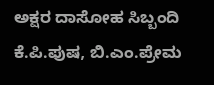ಅಕ್ಷರ ದಾಸೋಹ ಸಿಬ್ಬಂದಿ ಕೆ.ಪಿ.ಪುಷ, ಬಿ.ಎಂ.ಪ್ರೇಮ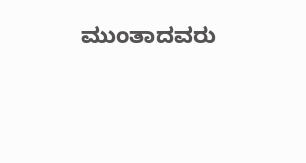ಮುಂತಾದವರು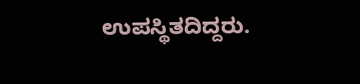ಉಪಸ್ಥಿತದಿದ್ದರು.